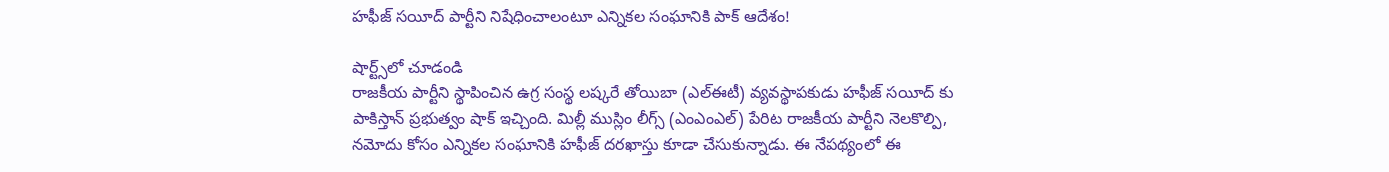హఫీజ్ సయీద్ పార్టీని నిషేధించాలంటూ ఎన్నికల సంఘానికి పాక్ ఆదేశం!

షార్ట్స్‌లో చూడండి
రాజకీయ పార్టీని స్థాపించిన ఉగ్ర సంస్థ లష్కరే తోయిబా (ఎల్‌ఈటీ) వ్యవస్థాపకుడు హఫీజ్ సయీద్‌ కు పాకిస్తాన్ ప్రభుత్వం షాక్ ఇచ్చింది. మిల్లీ ముస్లిం లీగ్స్ (ఎంఎంఎల్) పేరిట రాజకీయ పార్టీని నెలకొల్పి, నమోదు కోసం ఎన్నికల సంఘానికి హఫీజ్ దరఖాస్తు కూడా చేసుకున్నాడు. ఈ నేపథ్యంలో ఈ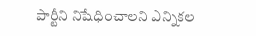పార్టీని నిషేధించాలని ఎన్నికల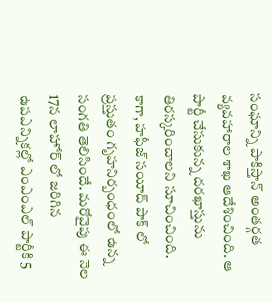సంఘాన్ని పాకిస్తాన్ అంతర్గత వ్యవహారాల శాఖ ఆదేశించింది. ఆ పార్టీ చేసుకున్న దరఖాస్తును తిరస్కరించాలని సూచించింది. కాగా, హఫీజ్ సయీద్ పాక్ లో ప్రస్తుతం గృహనిర్బంధంలో ఉన్న సంగతి తెలిసిందే. మరోవైపు ఈ నెల 17న లాహోర్‌ లో జరిగిన ఉపఎన్నికల్లో ఎంఎంఎల్ పార్టీకి 5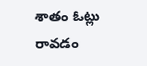శాతం ఓట్లు రావడం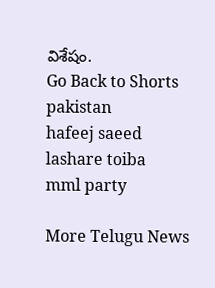విశేషం.
Go Back to Shorts
pakistan
hafeej saeed
lashare toiba
mml party

More Telugu News